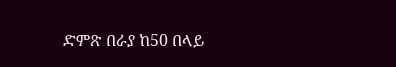ድምጽ በራያ ከ50 በላይ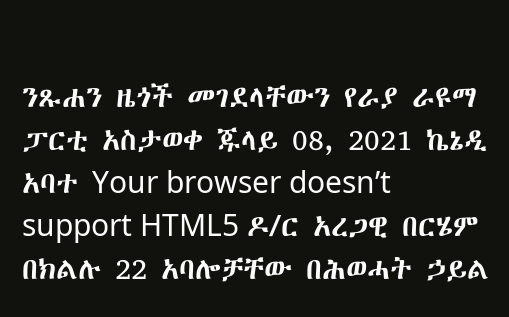ንጹሐን ዜጎች መገደላቸውን የራያ ራዩማ ፓርቲ አስታወቀ ጁላይ 08, 2021 ኬኔዲ አባተ Your browser doesn’t support HTML5 ዶ/ር አረጋዊ በርሄም በክልሉ 22 አባሎቻቸው በሕወሓት ኃይል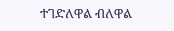ተገድለዋል ብለዋል